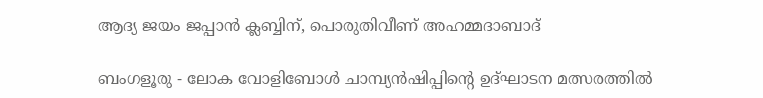ആദ്യ ജയം ജപ്പാന്‍ ക്ലബ്ബിന്, പൊരുതിവീണ് അഹമ്മദാബാദ്

ബംഗളൂരു - ലോക വോളിബോള്‍ ചാമ്പ്യന്‍ഷിപ്പിന്റെ ഉദ്ഘാടന മത്സരത്തില്‍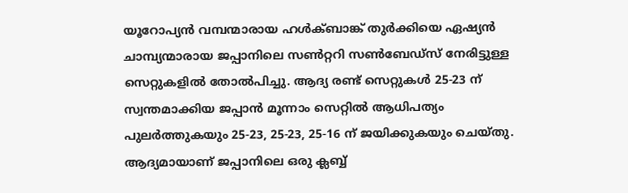യൂറോപ്യന്‍ വമ്പന്മാരായ ഹള്‍ക്ബാങ്ക് തുര്‍ക്കിയെ ഏഷ്യന്‍ ചാമ്പ്യന്മാരായ ജപ്പാനിലെ സണ്‍റ്ററി സണ്‍ബേഡ്‌സ് നേരിട്ടുള്ള സെറ്റുകളില്‍ തോല്‍പിച്ചു. ആദ്യ രണ്ട് സെറ്റുകള്‍ 25-23 ന് സ്വന്തമാക്കിയ ജപ്പാന്‍ മൂന്നാം സെറ്റില്‍ ആധിപത്യം പുലര്‍ത്തുകയും 25-23, 25-23, 25-16 ന് ജയിക്കുകയും ചെയ്തു. ആദ്യമായാണ് ജപ്പാനിലെ ഒരു ക്ലബ്ബ്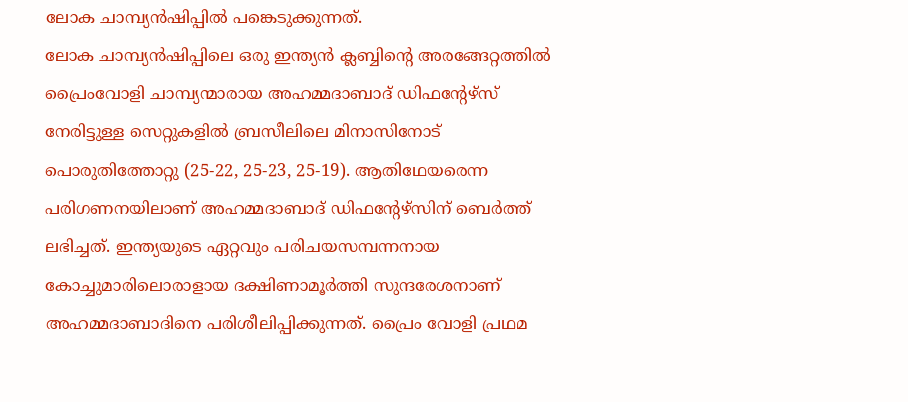ലോക ചാമ്പ്യന്‍ഷിപ്പില്‍ പങ്കെടുക്കുന്നത്.
ലോക ചാമ്പ്യന്‍ഷിപ്പിലെ ഒരു ഇന്ത്യന്‍ ക്ലബ്ബിന്റെ അരങ്ങേറ്റത്തില്‍ പ്രൈംവോളി ചാമ്പ്യന്മാരായ അഹമ്മദാബാദ് ഡിഫന്റേഴ്‌സ് നേരിട്ടുള്ള സെറ്റുകളില്‍ ബ്രസീലിലെ മിനാസിനോട് പൊരുതിത്തോറ്റു (25-22, 25-23, 25-19). ആതിഥേയരെന്ന പരിഗണനയിലാണ് അഹമ്മദാബാദ് ഡിഫന്റേഴ്‌സിന് ബെര്‍ത്ത് ലഭിച്ചത്. ഇന്ത്യയുടെ ഏറ്റവും പരിചയസമ്പന്നനായ കോച്ചുമാരിലൊരാളായ ദക്ഷിണാമൂര്‍ത്തി സുന്ദരേശനാണ് അഹമ്മദാബാദിനെ പരിശീലിപ്പിക്കുന്നത്. പ്രൈം വോളി പ്രഥമ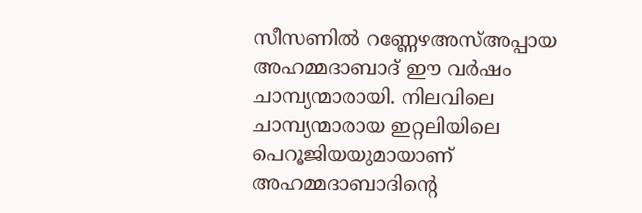സീസണില്‍ റണ്ണേഴഅസ്അപ്പായ അഹമ്മദാബാദ് ഈ വര്‍ഷം ചാമ്പ്യന്മാരായി. നിലവിലെ ചാമ്പ്യന്മാരായ ഇറ്റലിയിലെ പെറൂജിയയുമായാണ് അഹമ്മദാബാദിന്റെ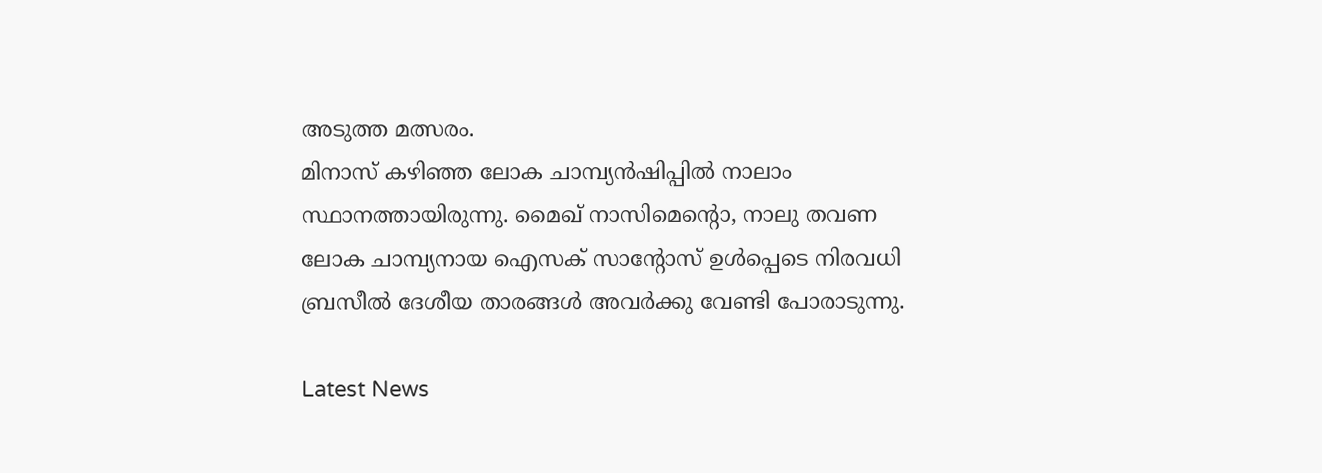അടുത്ത മത്സരം.
മിനാസ് കഴിഞ്ഞ ലോക ചാമ്പ്യന്‍ഷിപ്പില്‍ നാലാം സ്ഥാനത്തായിരുന്നു. മൈഖ് നാസിമെന്റൊ, നാലു തവണ ലോക ചാമ്പ്യനായ ഐസക് സാന്റോസ് ഉള്‍പ്പെടെ നിരവധി ബ്രസീല്‍ ദേശീയ താരങ്ങള്‍ അവര്‍ക്കു വേണ്ടി പോരാടുന്നു.

Latest News